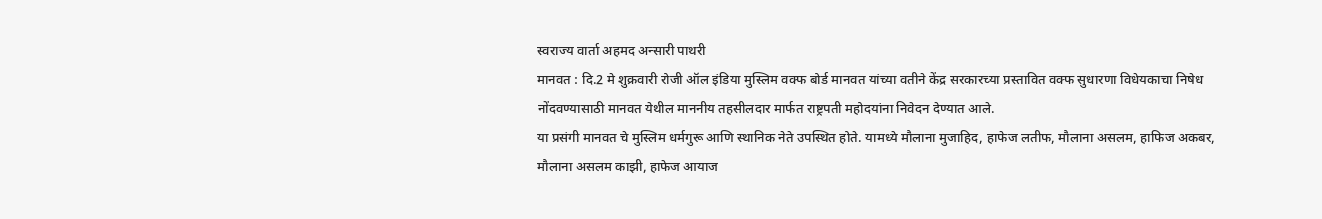स्वराज्य वार्ता अहमद अन्सारी पाथरी
मानवत : दि.2 मे शुक्रवारी रोजी ऑल इंडिया मुस्लिम वक्फ बोर्ड मानवत यांच्या वतीने केंद्र सरकारच्या प्रस्तावित वक्फ सुधारणा विधेयकाचा निषेध नोंदवण्यासाठी मानवत येथील माननीय तहसीलदार मार्फत राष्ट्रपती महोदयांना निवेदन देण्यात आले.
या प्रसंगी मानवत चे मुस्लिम धर्मगुरू आणि स्थानिक नेते उपस्थित होते. यामध्ये मौलाना मुजाहिद, हाफेज लतीफ, मौलाना असलम, हाफिज अकबर, मौलाना असलम काझी, हाफेज आयाज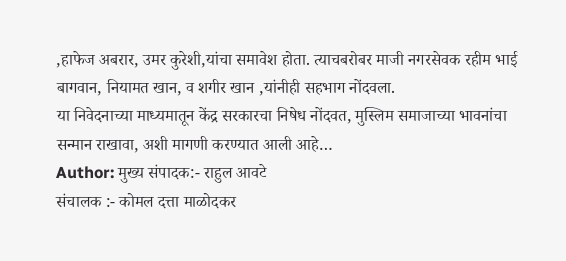,हाफेज अबरार, उमर कुरेशी,यांचा समावेश होता. त्याचबरोबर माजी नगरसेवक रहीम भाई बागवान, नियामत खान, व शगीर खान ,यांनीही सहभाग नोंदवला.
या निवेदनाच्या माध्यमातून केंद्र सरकारचा निषेध नोंदवत, मुस्लिम समाजाच्या भावनांचा सन्मान राखावा, अशी मागणी करण्यात आली आहे…
Author: मुख्य संपादक:- राहुल आवटे
संचालक :- कोमल दत्ता माळोदकर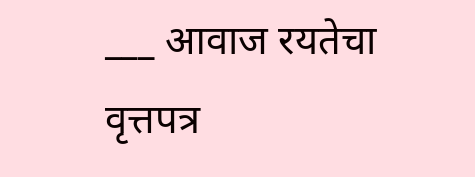___ आवाज रयतेचा वृत्तपत्र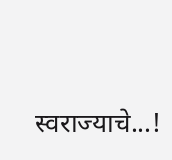स्वराज्याचे...!